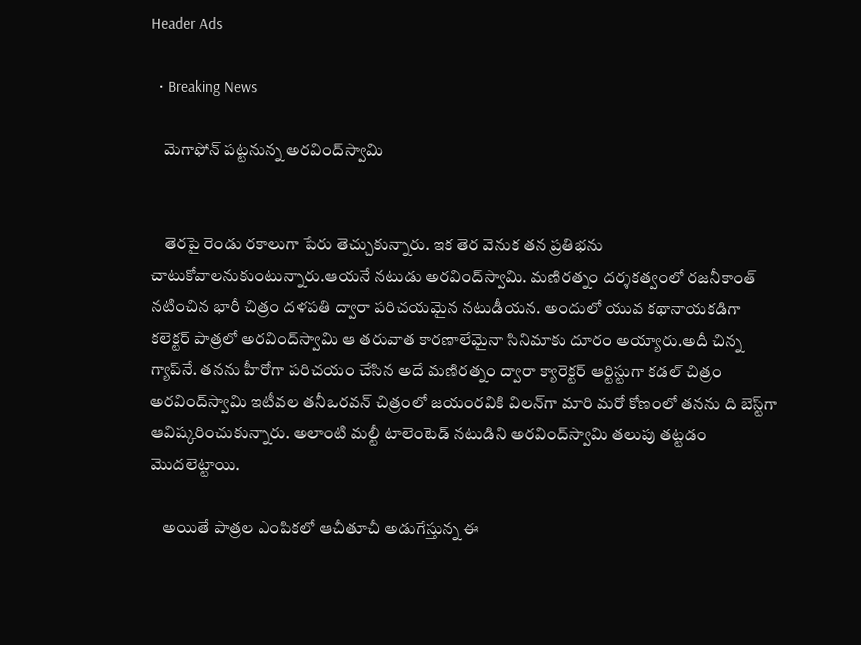Header Ads

  • Breaking News

    మెగాఫోన్ పట్టనున్న అరవింద్‌స్వామి


    తెరపై రెండు రకాలుగా పేరు తెచ్చుకున్నారు. ఇక తెర వెనుక తన ప్రతిభను చాటుకోవాలనుకుంటున్నారు.ఆయనే నటుడు అరవింద్‌స్వామి. మణిరత్నం దర్శకత్వంలో రజనీకాంత్ నటించిన భారీ చిత్రం దళపతి ద్వారా పరిచయమైన నటుడీయన. అందులో యువ కథానాయకడిగా కలెక్టర్ పాత్రలో అరవింద్‌స్వామి ఆ తరువాత కారణాలేమైనా సినిమాకు దూరం అయ్యారు.అదీ చిన్న గ్యాప్‌నే. తనను హీరోగా పరిచయం చేసిన అదే మణిరత్నం ద్వారా క్యారెక్టర్ ఆర్టిస్టుగా కడల్ చిత్రం అరవింద్‌స్వామి ఇటీవల తనీఒరవన్ చిత్రంలో జయంరవికి విలన్‌గా మారి మరో కోణంలో తనను ది బెస్ట్‌గా ఆవిష్కరించుకున్నారు. అలాంటి మల్టీ టాలెంటెడ్ నటుడిని అరవింద్‌స్వామి తలుపు తట్టడం మొదలెట్టాయి.

    అయితే పాత్రల ఎంపికలో ఆచీతూచీ అడుగేస్తున్న ఈ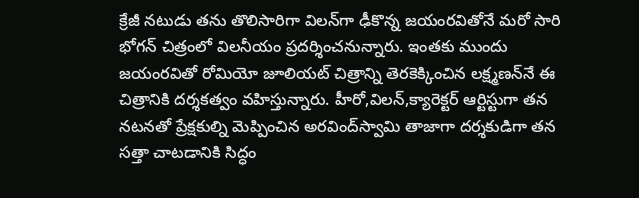క్రేజీ నటుడు తను తొలిసారిగా విలన్‌గా ఢీకొన్న జయంరవితోనే మరో సారి భోగన్ చిత్రంలో విలనీయం ప్రదర్శించనున్నారు. ఇంతకు ముందు జయంరవితో రోమియో జూలియట్ చిత్రాన్ని తెరకెక్కించిన లక్ష్మణన్‌నే ఈ చిత్రానికి దర్శకత్వం వహిస్తున్నారు. హీరో,విలన్,క్యారెక్టర్ ఆర్టిస్టుగా తన నటనతో ప్రేక్షకుల్ని మెప్పించిన అరవింద్‌స్వామి తాజాగా దర్శకుడిగా తన సత్తా చాటడానికి సిద్ధం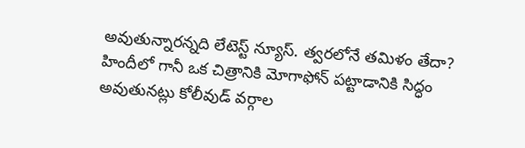అవుతున్నారన్నది లేటెస్ట్ న్యూస్. త్వరలోనే తమిళం తేదా? హిందీలో గానీ ఒక చిత్రానికి మోగాఫోన్ పట్టాడానికి సిద్ధం అవుతునట్లు కోలీవుడ్ వర్గాల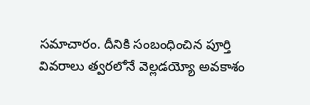సమాచారం. దీనికి సంబంధించిన పూర్తి వివరాలు త్వరలోనే వెల్లడయ్యో అవకాశం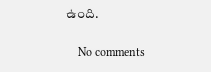ఉంది.

    No comments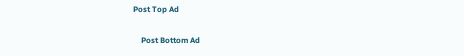Post Top Ad

    Post Bottom Ad